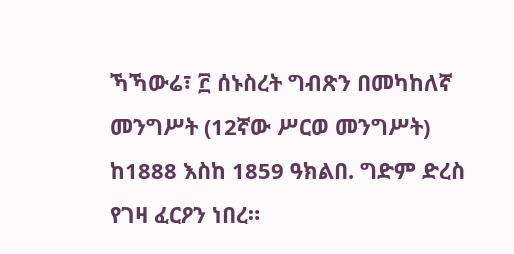ኻኻውሬ፣ ፫ ሰኑስረት ግብጽን በመካከለኛ መንግሥት (12ኛው ሥርወ መንግሥት) ከ1888 እስከ 1859 ዓክልበ. ግድም ድረስ የገዛ ፈርዖን ነበረ።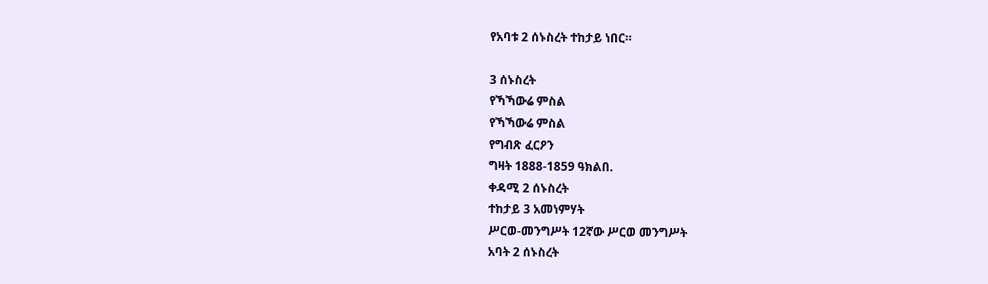የአባቱ 2 ሰኑስረት ተከታይ ነበር።

3 ሰኑስረት
የኻኻውሬ ምስል
የኻኻውሬ ምስል
የግብጽ ፈርዖን
ግዛት 1888-1859 ዓክልበ.
ቀዳሚ 2 ሰኑስረት
ተከታይ 3 አመነምሃት
ሥርወ-መንግሥት 12ኛው ሥርወ መንግሥት
አባት 2 ሰኑስረት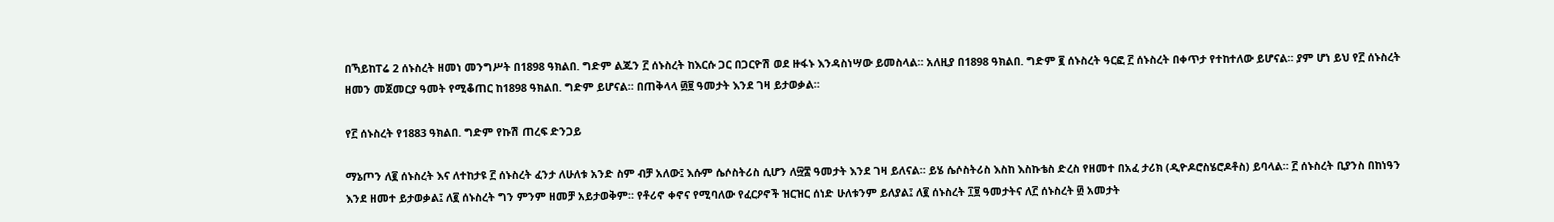በኻይከፐሬ 2 ሰኑስረት ዘመነ መንግሥት በ1898 ዓክልበ. ግድም ልጁን ፫ ሰኑስረት ከእርሱ ጋር በጋርዮሽ ወደ ዙፋኑ እንዳስነሣው ይመስላል። አለዚያ በ1898 ዓክልበ. ግድም ፪ ሰኑስረት ዓርፎ ፫ ሰኑስረት በቀጥታ የተከተለው ይሆናል። ያም ሆነ ይህ የ፫ ሰኑስረት ዘመን መጀመርያ ዓመት የሚቆጠር ከ1898 ዓክልበ. ግድም ይሆናል። በጠቅላላ ፴፱ ዓመታት እንደ ገዛ ይታወቃል።

የ፫ ሰኑስረት የ1883 ዓክልበ. ግድም የኩሽ ጠረፍ ድንጋይ

ማኔጦን ለ፪ ሰኑስረት እና ለተከታዩ ፫ ሰኑስረት ፈንታ ለሁለቱ አንድ ስም ብቻ አለው፤ እሱም ሴሶስትሪስ ሲሆን ለ፵፰ ዓመታት እንደ ገዛ ይለናል። ይሄ ሴሶስትሪስ እስከ እስኩቴስ ድረስ የዘመተ በአፈ ታሪክ (ዲዮዶሮስሄሮዶቶስ) ይባላል። ፫ ሰኑስረት ቢያንስ በከነዓን እንደ ዘመተ ይታወቃል፤ ለ፪ ሰኑስረት ግን ምንም ዘመቻ አይታወቅም። የቶሪኖ ቀኖና የሚባለው የፈርዖኖች ዝርዝር ሰነድ ሁለቱንም ይለያል፤ ለ፪ ሰኑስረት ፲፱ ዓመታትና ለ፫ ሰኑስረት ፴ አመታት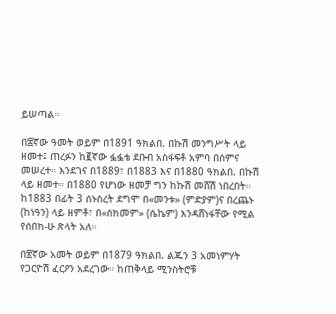ይሠጣል።

በ፰ኛው ዓመት ወይም በ1891 ዓክልበ. በኩሽ መንግሥት ላይ ዘመተ፤ ጠረፉን ከ፪ኛው ፏፏቴ ደቡብ አስፋፍቶ አምባ በሰምና መሠረተ። እንደገና በ1889፣ በ1883 እና በ1880 ዓክልበ. በኩሽ ላይ ዘመተ። በ1880 የሆነው ዘመቻ ግን ከኩሽ መሸሽ ነበረበት። ከ1883 በፊት 3 ሰኑስረት ደግሞ በ«መንቱ» (ምድያም)ና በረጨኑ (ከነዓን) ላይ ዘምቶ፣ በ«ሰክመም» (ሴኬም) እንዳሸነፋቸው የሚል የሰበክ-ሁ ጽላት አለ።

በ፳ኛው አመት ወይም በ1879 ዓክልበ. ልጁን 3 አመነምሃት የጋርዮሽ ፈርዖን አደረገው። ከጠቅላይ ሚንስትሮቹ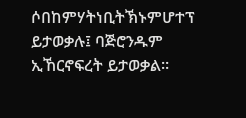ሶበከምሃትነቢትኽኑምሆተፕ ይታወቃሉ፤ ባጅሮንዱም ኢኸርኖፍረት ይታወቃል።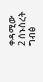ቀዳሚው
2 ሰኑስረት
ግብፅ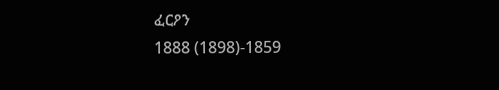ፈርዖን
1888 (1898)-1859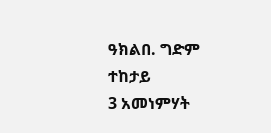ዓክልበ. ግድም
ተከታይ
3 አመነምሃት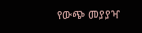የውጭ መያያዣ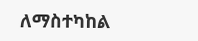ለማስተካከል